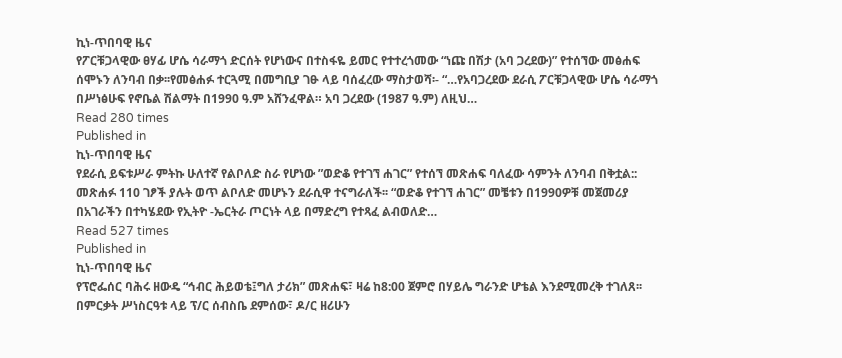ኪነ-ጥበባዊ ዜና
የፖርቹጋላዊው ፀሃፊ ሆሴ ሳራማጎ ድርሰት የሆነውና በተስፋዬ ይመር የተተረጎመው “ነጩ በሽታ (አባ ጋረደው)” የተሰኘው መፅሐፍ ሰሞኑን ለንባብ በቃ፡፡የመፅሐፉ ተርጓሚ በመግቢያ ገፁ ላይ ባሰፈረው ማስታወሻ፡- “…የአባጋረደው ደራሲ ፖርቹጋላዊው ሆሴ ሳራማጎ በሥነፅሁፍ የኖቤል ሽልማት በ1990 ዓ.ም አሸንፈዋል። አባ ጋረደው (1987 ዓ.ም) ለዚህ…
Read 280 times
Published in
ኪነ-ጥበባዊ ዜና
የደራሲ ይፍቱሥራ ምትኩ ሁለተኛ የልቦለድ ስራ የሆነው ”ወድቆ የተገኘ ሐገር” የተሰኘ መጽሐፍ ባለፈው ሳምንት ለንባብ በቅቷል:: መጽሐፉ 110 ገፆች ያሉት ወጥ ልቦለድ መሆኑን ደራሲዋ ተናግራለች፡፡ “ወድቆ የተገኘ ሐገር” መቼቱን በ1990ዎቹ መጀመሪያ በአገራችን በተካሄደው የኢትዮ -ኤርትራ ጦርነት ላይ በማድረግ የተጻፈ ልብወለድ…
Read 527 times
Published in
ኪነ-ጥበባዊ ዜና
የፕሮፌሰር ባሕሩ ዘውዴ “ኅብር ሕይወቴ፤ግለ ታሪክ” መጽሐፍ፣ ዛሬ ከ8:00 ጀምሮ በሃይሌ ግራንድ ሆቴል እንደሚመረቅ ተገለጸ፡፡በምርቃት ሥነስርዓቱ ላይ ፕ/ር ሰብስቤ ደምሰው፣ ዶ/ር ዘሪሁን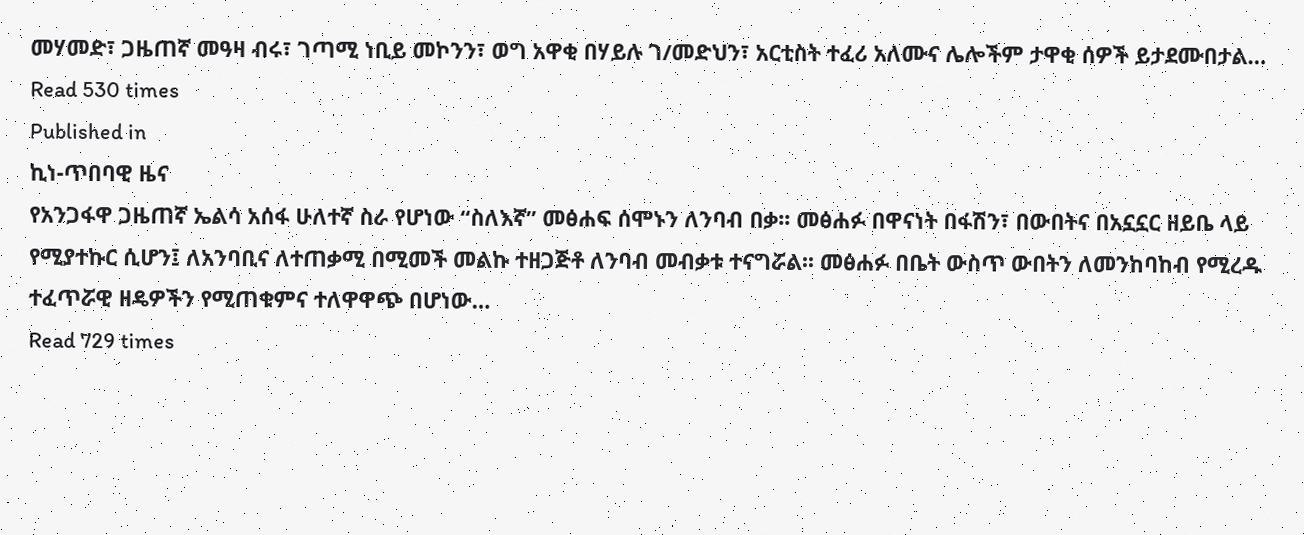መሃመድ፣ ጋዜጠኛ መዓዛ ብሩ፣ ገጣሚ ነቢይ መኮንን፣ ወግ አዋቂ በሃይሉ ገ/መድህን፣ አርቲስት ተፈሪ አለሙና ሌሎችም ታዋቂ ሰዎች ይታደሙበታል…
Read 530 times
Published in
ኪነ-ጥበባዊ ዜና
የአንጋፋዋ ጋዜጠኛ ኤልሳ አሰፋ ሁለተኛ ስራ የሆነው “ስለእኛ” መፅሐፍ ሰሞኑን ለንባብ በቃ፡፡ መፅሐፉ በዋናነት በፋሽን፣ በውበትና በአኗኗር ዘይቤ ላይ የሚያተኩር ሲሆን፤ ለአንባቢና ለተጠቃሚ በሚመች መልኩ ተዘጋጅቶ ለንባብ መብቃቱ ተናግሯል፡፡ መፅሐፉ በቤት ውስጥ ውበትን ለመንከባከብ የሚረዱ ተፈጥሯዊ ዘዴዎችን የሚጠቁምና ተለዋዋጭ በሆነው…
Read 729 times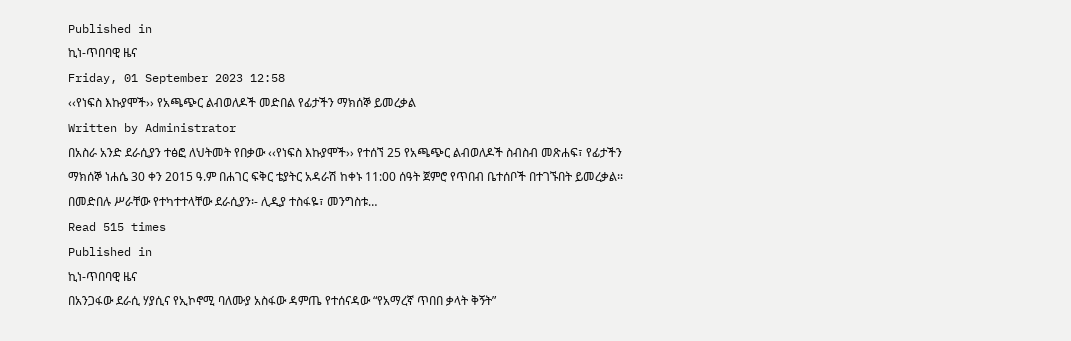Published in
ኪነ-ጥበባዊ ዜና
Friday, 01 September 2023 12:58
‹‹የነፍስ እኩያሞች›› የአጫጭር ልብወለዶች መድበል የፊታችን ማክሰኞ ይመረቃል
Written by Administrator
በአስራ አንድ ደራሲያን ተፅፎ ለህትመት የበቃው ‹‹የነፍስ እኩያሞች›› የተሰኘ 25 የአጫጭር ልብወለዶች ስብስብ መጽሐፍ፣ የፊታችን ማክሰኞ ነሐሴ 30 ቀን 2015 ዓ.ም በሐገር ፍቅር ቴያትር አዳራሽ ከቀኑ 11:00 ሰዓት ጀምሮ የጥበብ ቤተሰቦች በተገኙበት ይመረቃል፡፡ በመድበሉ ሥራቸው የተካተተላቸው ደራሲያን፡- ሊዲያ ተስፋዬ፣ መንግስቱ…
Read 515 times
Published in
ኪነ-ጥበባዊ ዜና
በአንጋፋው ደራሲ ሃያሲና የኢኮኖሚ ባለሙያ አስፋው ዳምጤ የተሰናዳው “የአማረኛ ጥበበ ቃላት ቅኝት”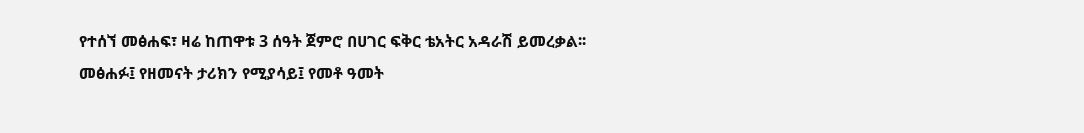የተሰኘ መፅሐፍ፣ ዛሬ ከጠዋቱ 3 ሰዓት ጀምሮ በሀገር ፍቅር ቴአትር አዳራሽ ይመረቃል፡፡መፅሐፉ፤ የዘመናት ታሪክን የሚያሳይ፤ የመቶ ዓመት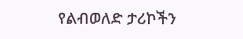የልብወለድ ታሪኮችን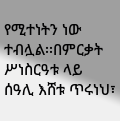የሚተነትን ነው ተብሏል፡፡በምርቃት ሥነስርዓቱ ላይ ሰዓሊ እሸቱ ጥሩነህ፣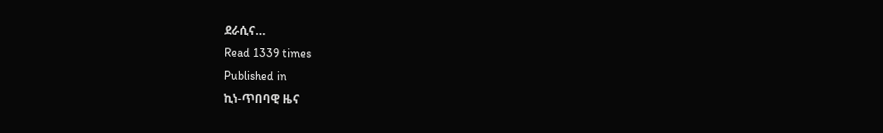ደራሲና…
Read 1339 times
Published in
ኪነ-ጥበባዊ ዜና